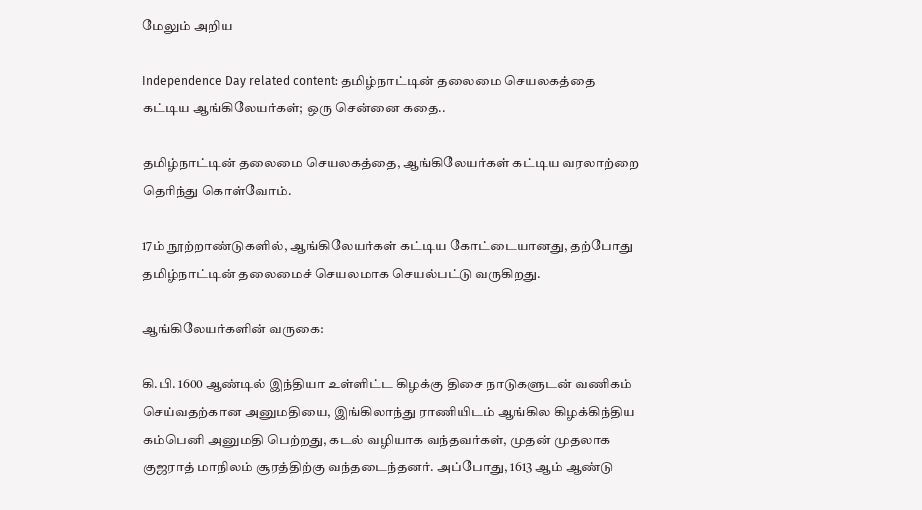மேலும் அறிய

Independence Day related content: தமிழ்நாட்டின் தலைமை செயலகத்தை கட்டிய ஆங்கிலேயர்கள்; ஒரு சென்னை கதை..

தமிழ்நாட்டின் தலைமை செயலகத்தை, ஆங்கிலேயர்கள் கட்டிய வரலாற்றை தெரிந்து கொள்வோம்.

17ம் நூற்றாண்டுகளில், ஆங்கிலேயர்கள் கட்டிய கோட்டையானது, தற்போது தமிழ்நாட்டின் தலைமைச் செயலமாக செயல்பட்டு வருகிறது.

ஆங்கிலேயர்களின் வருகை:

கி.பி. 1600 ஆண்டில் இந்தியா உள்ளிட்ட கிழக்கு திசை நாடுகளுடன் வணிகம் செய்வதற்கான அனுமதியை, இங்கிலாந்து ராணியிடம் ஆங்கில கிழக்கிந்திய கம்பெனி அனுமதி பெற்றது, கடல் வழியாக வந்தவர்கள், முதன் முதலாக குஜராத் மாநிலம் சூரத்திற்கு வந்தடைந்தனர். அப்போது, 1613 ஆம் ஆண்டு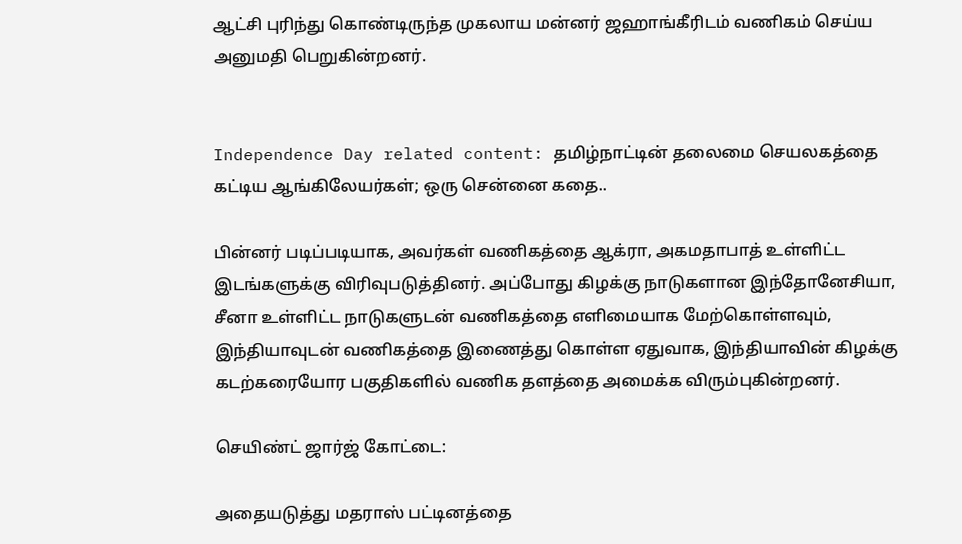ஆட்சி புரிந்து கொண்டிருந்த முகலாய மன்னர் ஜஹாங்கீரிடம் வணிகம் செய்ய அனுமதி பெறுகின்றனர்.


Independence Day related content: தமிழ்நாட்டின் தலைமை செயலகத்தை கட்டிய ஆங்கிலேயர்கள்; ஒரு சென்னை கதை..

பின்னர் படிப்படியாக, அவர்கள் வணிகத்தை ஆக்ரா, அகமதாபாத் உள்ளிட்ட இடங்களுக்கு விரிவுபடுத்தினர். அப்போது கிழக்கு நாடுகளான இந்தோனேசியா, சீனா உள்ளிட்ட நாடுகளுடன் வணிகத்தை எளிமையாக மேற்கொள்ளவும், இந்தியாவுடன் வணிகத்தை இணைத்து கொள்ள ஏதுவாக, இந்தியாவின் கிழக்கு கடற்கரையோர பகுதிகளில் வணிக தளத்தை அமைக்க விரும்புகின்றனர்.

செயிண்ட் ஜார்ஜ் கோட்டை:

அதையடுத்து மதராஸ் பட்டினத்தை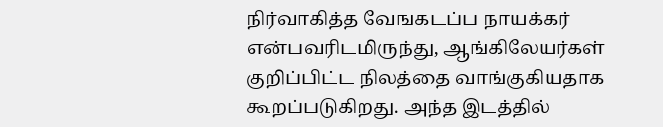நிர்வாகித்த வேஙகடப்ப நாயக்கர் என்பவரிடமிருந்து, ஆங்கிலேயர்கள் குறிப்பிட்ட நிலத்தை வாங்குகியதாக கூறப்படுகிறது. அந்த இடத்தில்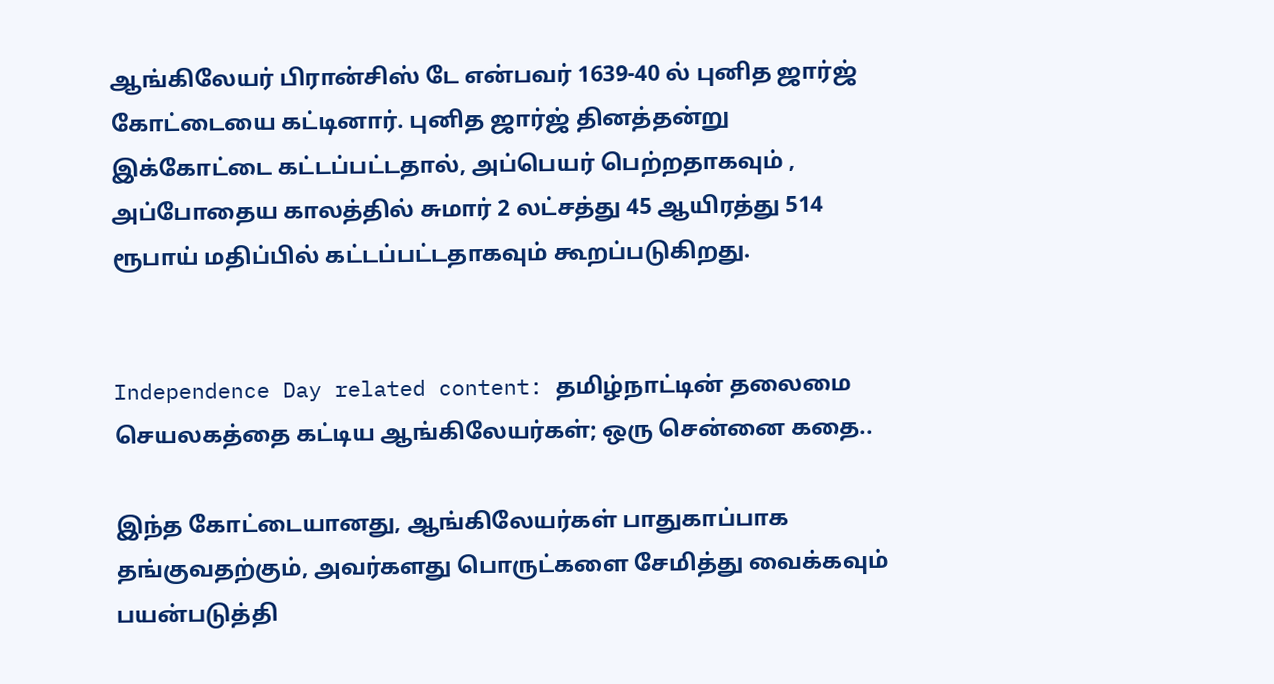ஆங்கிலேயர் பிரான்சிஸ் டே என்பவர் 1639-40 ல் புனித ஜார்ஜ் கோட்டையை கட்டினார். புனித ஜார்ஜ் தினத்தன்று இக்கோட்டை கட்டப்பட்டதால், அப்பெயர் பெற்றதாகவும் , அப்போதைய காலத்தில் சுமார் 2 லட்சத்து 45 ஆயிரத்து 514 ரூபாய் மதிப்பில் கட்டப்பட்டதாகவும் கூறப்படுகிறது.


Independence Day related content: தமிழ்நாட்டின் தலைமை செயலகத்தை கட்டிய ஆங்கிலேயர்கள்; ஒரு சென்னை கதை..

இந்த கோட்டையானது, ஆங்கிலேயர்கள் பாதுகாப்பாக தங்குவதற்கும், அவர்களது பொருட்களை சேமித்து வைக்கவும் பயன்படுத்தி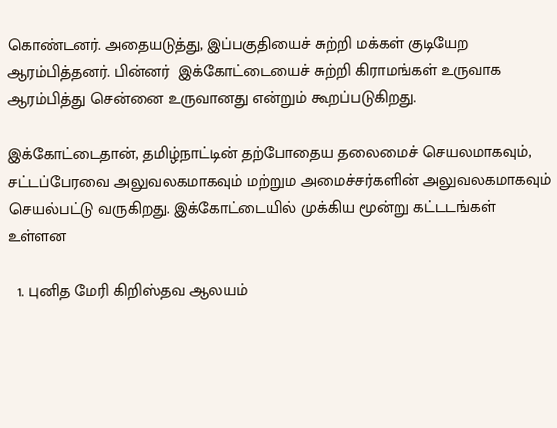கொண்டனர். அதையடுத்து, இப்பகுதியைச் சுற்றி மக்கள் குடியேற ஆரம்பித்தனர். பின்னர்  இக்கோட்டையைச் சுற்றி கிராமங்கள் உருவாக ஆரம்பித்து சென்னை உருவானது என்றும் கூறப்படுகிறது.

இக்கோட்டைதான், தமிழ்நாட்டின் தற்போதைய தலைமைச் செயலமாகவும், சட்டப்பேரவை அலுவலகமாகவும் மற்றும அமைச்சர்களின் அலுவலகமாகவும் செயல்பட்டு வருகிறது. இக்கோட்டையில் முக்கிய மூன்று கட்டடங்கள் உள்ளன

  1. புனித மேரி கிறிஸ்தவ ஆலயம்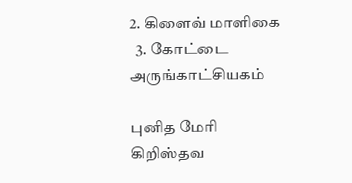2. கிளைவ் மாளிகை
  3. கோட்டை அருங்காட்சியகம்

புனித மேரி கிறிஸ்தவ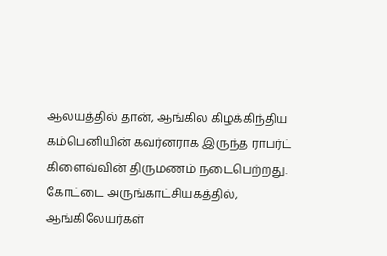ஆலயத்தில் தான், ஆங்கில கிழக்கிந்திய கம்பெனியின் கவர்னராக இருந்த ராபர்ட் கிளைவ்வின் திருமணம் நடைபெற்றது. கோட்டை அருங்காட்சியகத்தில், ஆங்கிலேயர்கள்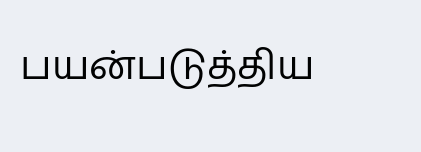பயன்படுத்திய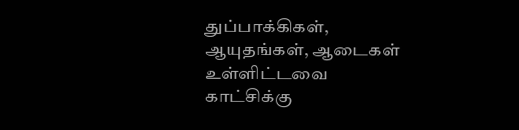துப்பாக்கிகள், ஆயுதங்கள், ஆடைகள் உள்ளிட்டவை காட்சிக்கு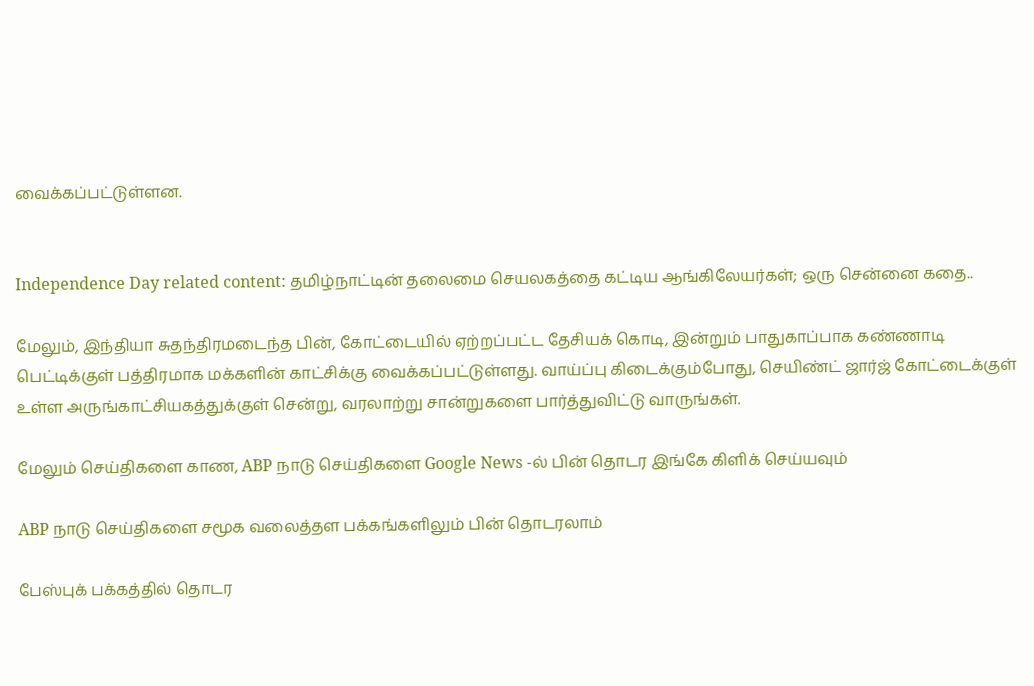வைக்கப்பட்டுள்ளன.


Independence Day related content: தமிழ்நாட்டின் தலைமை செயலகத்தை கட்டிய ஆங்கிலேயர்கள்; ஒரு சென்னை கதை..

மேலும், இந்தியா சுதந்திரமடைந்த பின், கோட்டையில் ஏற்றப்பட்ட தேசியக் கொடி, இன்றும் பாதுகாப்பாக கண்ணாடி பெட்டிக்குள் பத்திரமாக மக்களின் காட்சிக்கு வைக்கப்பட்டுள்ளது. வாய்ப்பு கிடைக்கும்போது, செயிண்ட் ஜார்ஜ் கோட்டைக்குள் உள்ள அருங்காட்சியகத்துக்குள் சென்று, வரலாற்று சான்றுகளை பார்த்துவிட்டு வாருங்கள்.

மேலும் செய்திகளை காண, ABP நாடு செய்திகளை Google News -ல் பின் தொடர இங்கே கிளிக் செய்யவும்

ABP நாடு செய்திகளை சமூக வலைத்தள பக்கங்களிலும் பின் தொடரலாம்

பேஸ்புக் பக்கத்தில் தொடர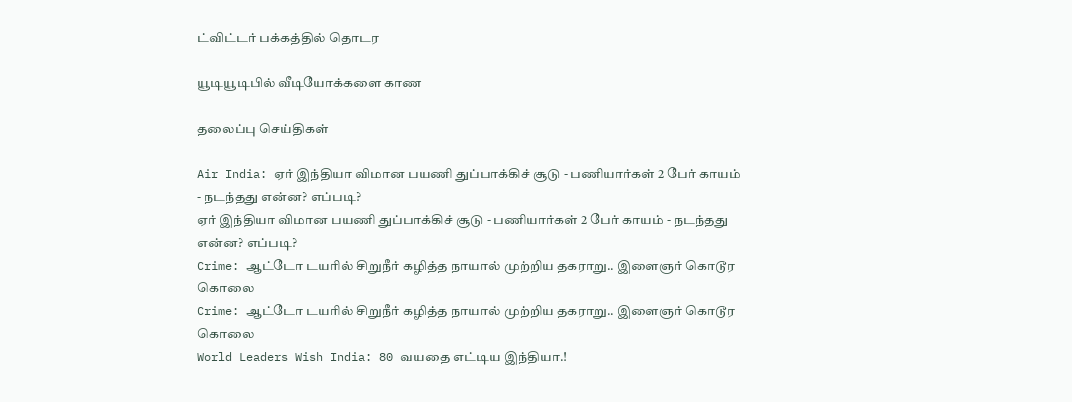ட்விட்டர் பக்கத்தில் தொடர

யூடியூடிபில் வீடியோக்களை காண

தலைப்பு செய்திகள்

Air India: ஏர் இந்தியா விமான பயணி துப்பாக்கிச் சூடு - பணியார்கள் 2 பேர் காயம் - நடந்தது என்ன? எப்படி?
ஏர் இந்தியா விமான பயணி துப்பாக்கிச் சூடு - பணியார்கள் 2 பேர் காயம் - நடந்தது என்ன? எப்படி?
Crime: ஆட்டோ டயரில் சிறுநீர் கழித்த நாயால் முற்றிய தகராறு.. இளைஞர் கொடூர கொலை
Crime: ஆட்டோ டயரில் சிறுநீர் கழித்த நாயால் முற்றிய தகராறு.. இளைஞர் கொடூர கொலை
World Leaders Wish India: 80 வயதை எட்டிய இந்தியா.!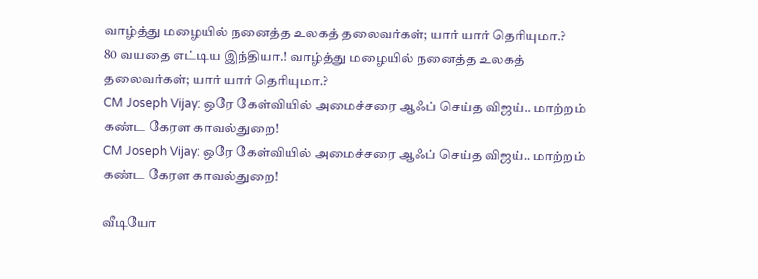வாழ்த்து மழையில் நனைத்த உலகத் தலைவர்கள்; யார் யார் தெரியுமா.?
80 வயதை எட்டிய இந்தியா.! வாழ்த்து மழையில் நனைத்த உலகத் தலைவர்கள்; யார் யார் தெரியுமா.?
CM Joseph Vijay: ஒரே கேள்வியில் அமைச்சரை ஆஃப் செய்த விஜய்.. மாற்றம் கண்ட கேரள காவல்துறை!
CM Joseph Vijay: ஒரே கேள்வியில் அமைச்சரை ஆஃப் செய்த விஜய்.. மாற்றம் கண்ட கேரள காவல்துறை!

வீடியோ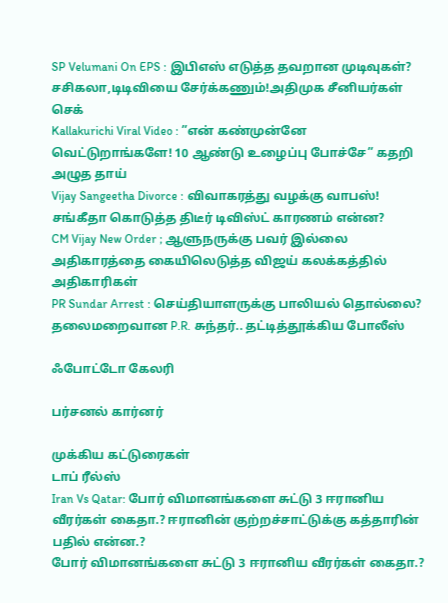SP Velumani On EPS : இபிஎஸ் எடுத்த தவறான முடிவுகள்? சசிகலா,டிடிவியை சேர்க்கணும்!அதிமுக சீனியர்கள் செக்
Kallakurichi Viral Video : ”என் கண்முன்னே வெட்டுறாங்களே! 10 ஆண்டு உழைப்பு போச்சே” கதறி அழுத தாய்
Vijay Sangeetha Divorce : விவாகரத்து வழக்கு வாபஸ்! சங்கீதா கொடுத்த திடீர் டிவிஸ்ட் காரணம் என்ன?
CM Vijay New Order ; ஆளுநருக்கு பவர் இல்லை அதிகாரத்தை கையிலெடுத்த விஜய் கலக்கத்தில் அதிகாரிகள்
PR Sundar Arrest : செய்தியாளருக்கு பாலியல் தொல்லை? தலைமறைவான P.R. சுந்தர்.. தட்டித்தூக்கிய போலீஸ்

ஃபோட்டோ கேலரி

பர்சனல் கார்னர்

முக்கிய கட்டுரைகள்
டாப் ரீல்ஸ்
Iran Vs Qatar: போர் விமானங்களை சுட்டு 3 ஈரானிய வீரர்கள் கைதா.? ஈரானின் குற்றச்சாட்டுக்கு கத்தாரின் பதில் என்ன.?
போர் விமானங்களை சுட்டு 3 ஈரானிய வீரர்கள் கைதா.?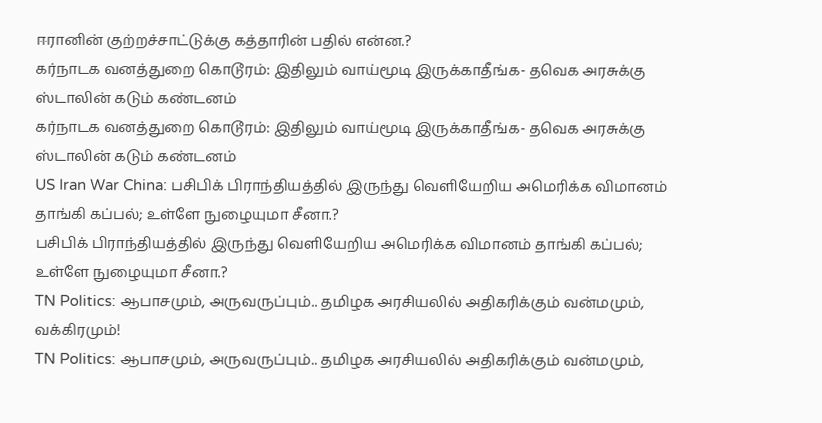ஈரானின் குற்றச்சாட்டுக்கு கத்தாரின் பதில் என்ன.?
கர்நாடக வனத்துறை கொடூரம்: இதிலும் வாய்மூடி இருக்காதீங்க- தவெக அரசுக்கு ஸ்டாலின் கடும் கண்டனம்
கர்நாடக வனத்துறை கொடூரம்: இதிலும் வாய்மூடி இருக்காதீங்க- தவெக அரசுக்கு ஸ்டாலின் கடும் கண்டனம்
US Iran War China: பசிபிக் பிராந்தியத்தில் இருந்து வெளியேறிய அமெரிக்க விமானம் தாங்கி கப்பல்; உள்ளே நுழையுமா சீனா.?
பசிபிக் பிராந்தியத்தில் இருந்து வெளியேறிய அமெரிக்க விமானம் தாங்கி கப்பல்; உள்ளே நுழையுமா சீனா.?
TN Politics: ஆபாசமும், அருவருப்பும்.. தமிழக அரசியலில் அதிகரிக்கும் வன்மமும், வக்கிரமும்!
TN Politics: ஆபாசமும், அருவருப்பும்.. தமிழக அரசியலில் அதிகரிக்கும் வன்மமும்,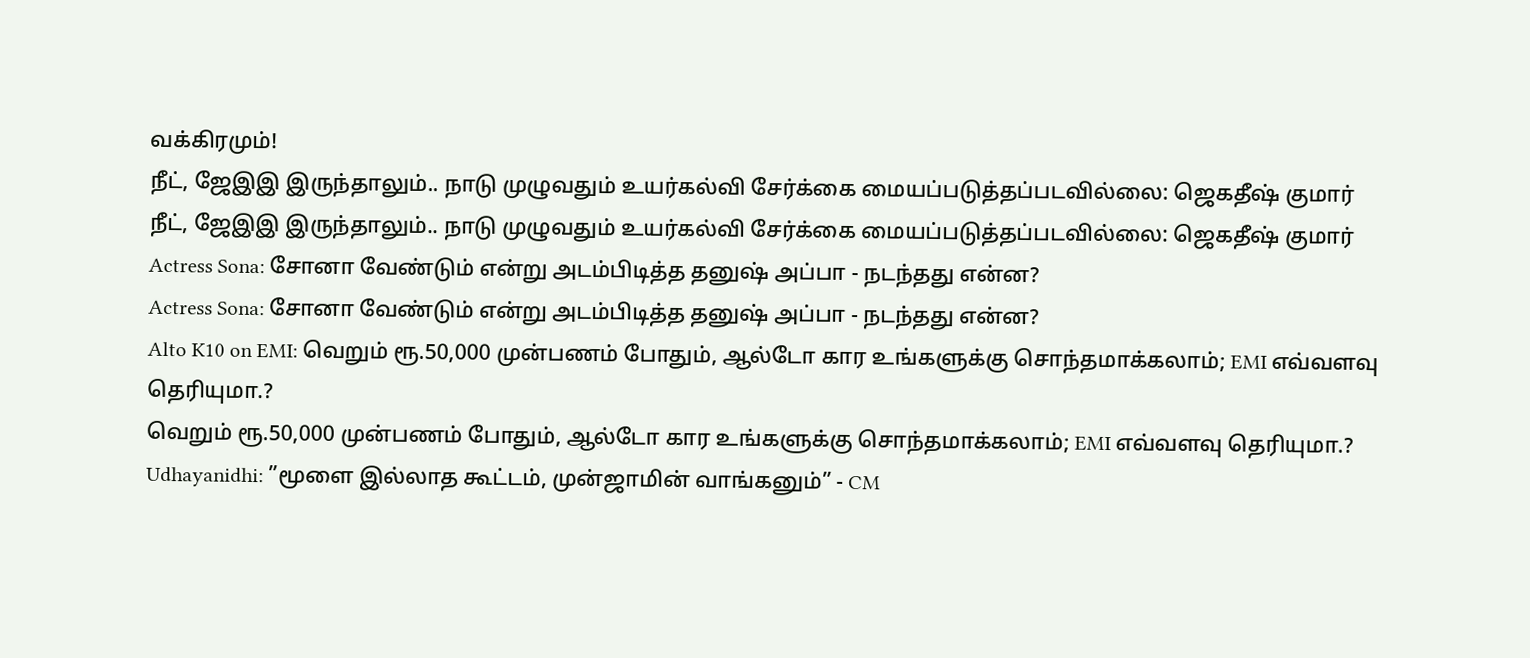வக்கிரமும்!
நீட், ஜேஇஇ இருந்தாலும்.. நாடு முழுவதும் உயர்கல்வி சேர்க்கை மையப்படுத்தப்படவில்லை: ஜெகதீஷ் குமார்
நீட், ஜேஇஇ இருந்தாலும்.. நாடு முழுவதும் உயர்கல்வி சேர்க்கை மையப்படுத்தப்படவில்லை: ஜெகதீஷ் குமார்
Actress Sona: சோனா வேண்டும் என்று அடம்பிடித்த தனுஷ் அப்பா - நடந்தது என்ன?
Actress Sona: சோனா வேண்டும் என்று அடம்பிடித்த தனுஷ் அப்பா - நடந்தது என்ன?
Alto K10 on EMI: வெறும் ரூ.50,000 முன்பணம் போதும், ஆல்டோ கார உங்களுக்கு சொந்தமாக்கலாம்; EMI எவ்வளவு தெரியுமா.?
வெறும் ரூ.50,000 முன்பணம் போதும், ஆல்டோ கார உங்களுக்கு சொந்தமாக்கலாம்; EMI எவ்வளவு தெரியுமா.?
Udhayanidhi: ”மூளை இல்லாத கூட்டம், முன்ஜாமின் வாங்கனும்” - CM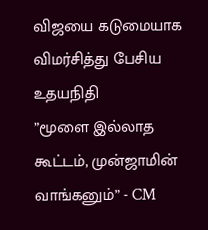விஜயை கடுமையாக விமர்சித்து பேசிய உதயநிதி
”மூளை இல்லாத கூட்டம், முன்ஜாமின் வாங்கனும்” - CM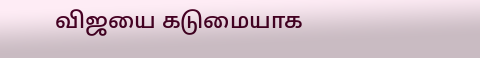விஜயை கடுமையாக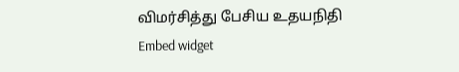விமர்சித்து பேசிய உதயநிதி
Embed widget